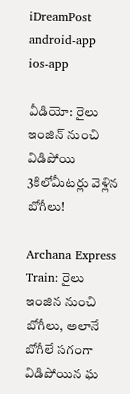iDreamPost
android-app
ios-app

వీడియో: రైలు ఇంజిన్ నుంచి విడిపోయి 3కిలోమీటర్లు వెళ్లిన బోగీలు!

Archana Express Train: రైలు ఇంజిన నుంచి బోగీలు, అలానే బోగీలే సగంగా విడిపోయిన ఘ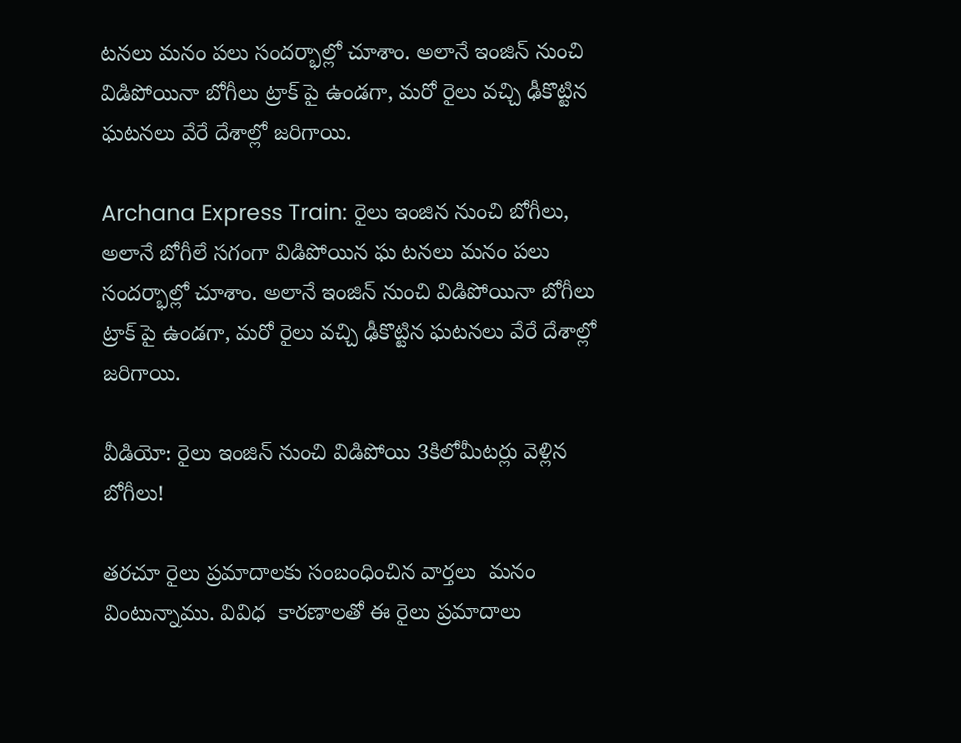టనలు మనం పలు సందర్భాల్లో చూశాం. అలానే ఇంజిన్ నుంచి విడిపోయినా బోగీలు ట్రాక్ పై ఉండగా, మరో రైలు వచ్చి ఢీకొట్టిన ఘటనలు వేరే దేశాల్లో జరిగాయి.

Archana Express Train: రైలు ఇంజిన నుంచి బోగీలు, అలానే బోగీలే సగంగా విడిపోయిన ఘ టనలు మనం పలు సందర్భాల్లో చూశాం. అలానే ఇంజిన్ నుంచి విడిపోయినా బోగీలు ట్రాక్ పై ఉండగా, మరో రైలు వచ్చి ఢీకొట్టిన ఘటనలు వేరే దేశాల్లో జరిగాయి.

వీడియో: రైలు ఇంజిన్ నుంచి విడిపోయి 3కిలోమీటర్లు వెళ్లిన బోగీలు!

తరచూ రైలు ప్రమాదాలకు సంబంధించిన వార్తలు  మనం వింటున్నాము. వివిధ  కారణాలతో ఈ రైలు ప్రమాదాలు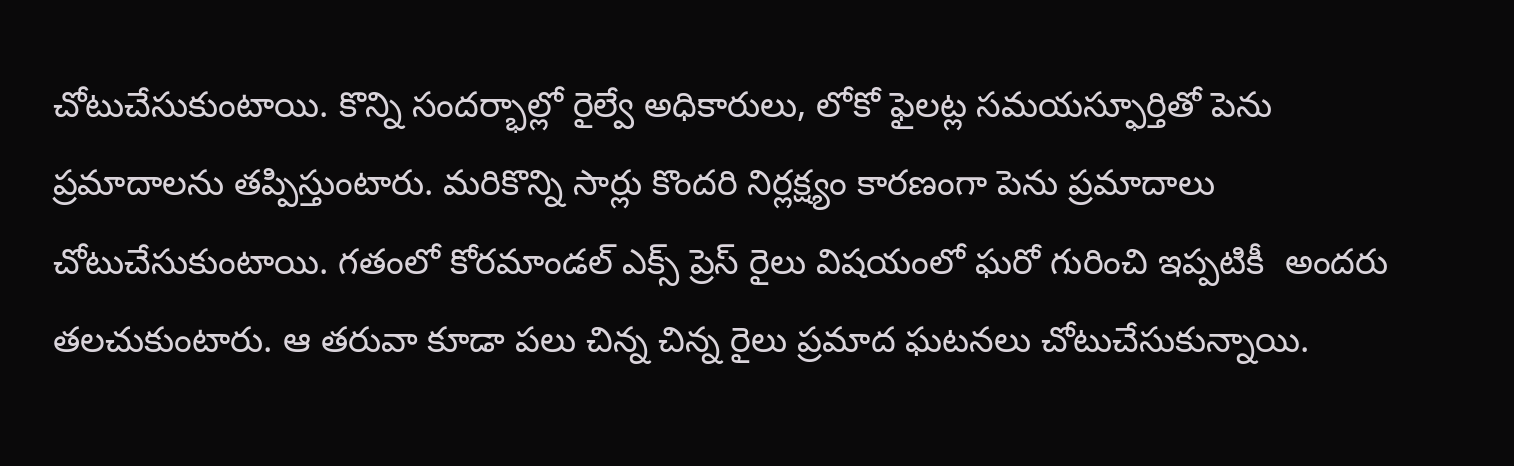చోటుచేసుకుంటాయి. కొన్ని సందర్భాల్లో రైల్వే అధికారులు, లోకో ఫైలట్ల సమయస్ఫూర్తితో పెను ప్రమాదాలను తప్పిస్తుంటారు. మరికొన్ని సార్లు కొందరి నిర్లక్ష్యం కారణంగా పెను ప్రమాదాలు చోటుచేసుకుంటాయి. గతంలో కోరమాండల్ ఎక్స్ ప్రెస్ రైలు విషయంలో ఘరో గురించి ఇప్పటికీ  అందరు తలచుకుంటారు. ఆ తరువా కూడా పలు చిన్న చిన్న రైలు ప్రమాద ఘటనలు చోటుచేసుకున్నాయి.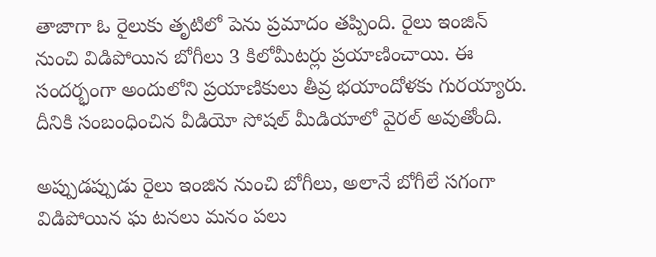తాజాగా ఓ రైలుకు తృటిలో పెను ప్రమాదం తప్పింది. రైలు ఇంజిన్ నుంచి విడిపోయిన బోగీలు 3 కిలోమీటర్లు ప్రయాణించాయి. ఈ సందర్భంగా అందులోని ప్రయాణికులు తీవ్ర భయాందోళకు గురయ్యారు. దీనికి సంబంధించిన వీడియో సోషల్ మీడియాలో వైరల్ అవుతోంది.

అప్పుడప్పుడు రైలు ఇంజిన నుంచి బోగీలు, అలానే బోగీలే సగంగా విడిపోయిన ఘ టనలు మనం పలు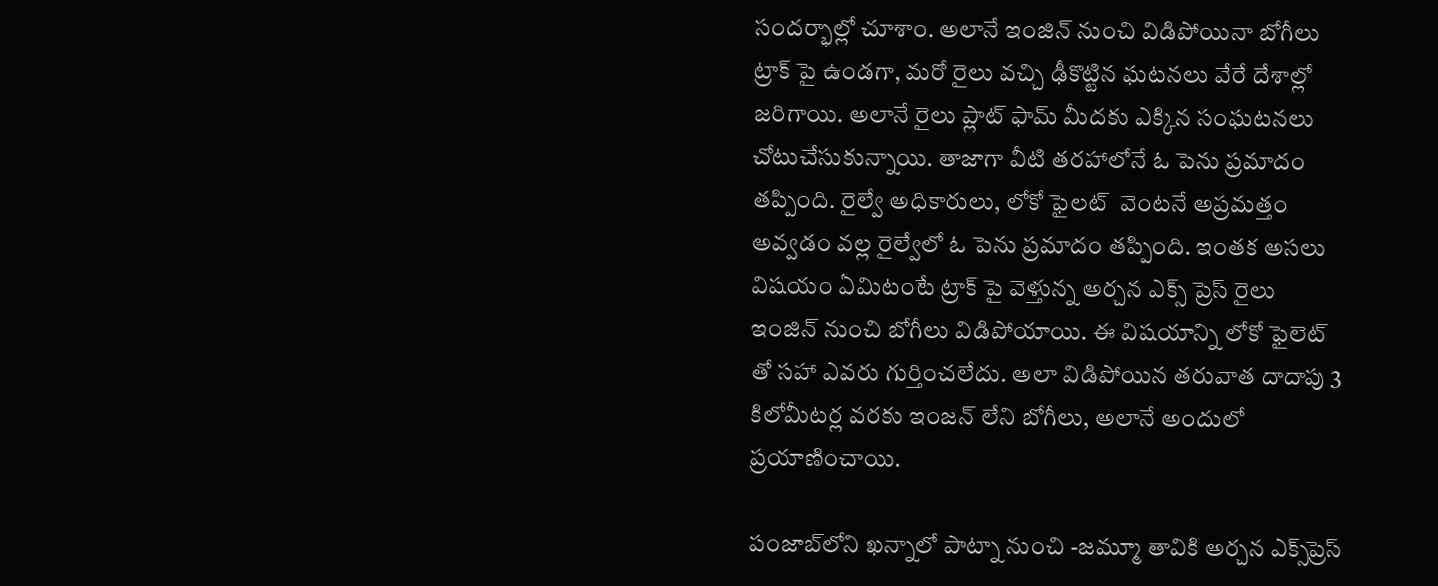సందర్భాల్లో చూశాం. అలానే ఇంజిన్ నుంచి విడిపోయినా బోగీలు ట్రాక్ పై ఉండగా, మరో రైలు వచ్చి ఢీకొట్టిన ఘటనలు వేరే దేశాల్లో జరిగాయి. అలానే రైలు ప్లాట్ ఫామ్ మీదకు ఎక్కిన సంఘటనలు చోటుచేసుకున్నాయి. తాజాగా వీటి తరహాలోనే ఓ పెను ప్రమాదం తప్పింది. రైల్వే అధికారులు, లోకో ఫైలట్  వెంటనే అప్రమత్తం అవ్వడం వల్ల రైల్వేలో ఓ పెను ప్రమాదం తప్పింది. ఇంతక అసలు విషయం ఏమిటంటే ట్రాక్ పై వెళ్తున్న అర్చన ఎక్స్ ప్రెస్ రైలు ఇంజిన్ నుంచి బోగీలు విడిపోయాయి. ఈ విషయాన్ని లోకో ఫైలెట్ తో సహా ఎవరు గుర్తించలేదు. అలా విడిపోయిన తరువాత దాదాపు 3 కిలోమీటర్ల వరకు ఇంజన్ లేని బోగీలు, అలానే అందులో ప్రయాణించాయి.

పంజాబ్‌లోని ఖన్నాలో పాట్నా నుంచి -జమ్మూ తావికి అర్చన ఎక్స్‌ప్రెస్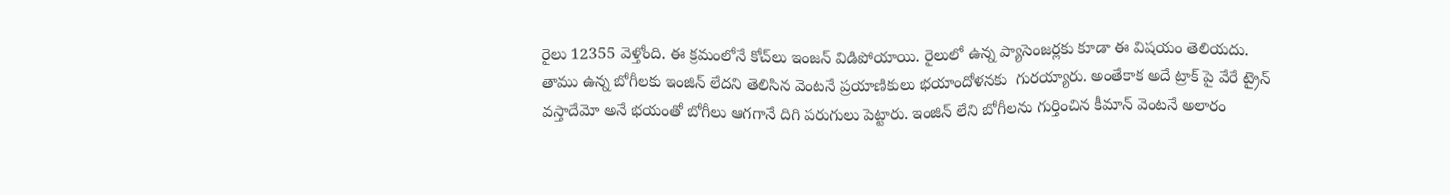రైలు 12355 వెళ్తోంది. ఈ క్రమంలోనే కోచ్‌లు ఇంజన్ విడిపోయాయి. రైలులో ఉన్న ప్యాసెంజర్లకు కూడా ఈ విషయం తెలియదు. తాము ఉన్న బోగీలకు ఇంజిన్ లేదని తెలిసిన వెంటనే ప్రయాణికులు భయాందోళనకు  గురయ్యారు. అంతేకాక అదే ట్రాక్ పై వేరే ట్రైన్ వస్తాదేమో అనే భయంతో బోగీలు ఆగగానే దిగి పరుగులు పెట్టారు. ఇంజిన్ లేని బోగీలను గుర్తించిన కీమాన్ వెంటనే అలారం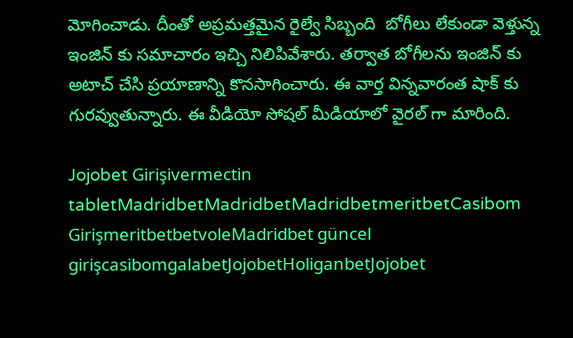మోగించాడు. దీంతో అప్రమత్తమైన రైల్వే సిబ్బంది  బోగీలు లేకుండా వెళ్తున్న ఇంజిన్ కు సమాచారం ఇచ్చి నిలిపివేశారు. తర్వాత బోగీలను ఇంజిన్ కు అటాచ్ చేసి ప్రయాణాన్ని కొనసాగించారు. ఈ వార్త విన్నవారంత షాక్ కు గురవ్వుతున్నారు. ఈ వీడియో సోషల్ మీడియాలో వైరల్ గా మారింది.

Jojobet Girişivermectin tabletMadridbetMadridbetMadridbetmeritbetCasibom GirişmeritbetbetvoleMadridbet güncel girişcasibomgalabetJojobetHoliganbetJojobet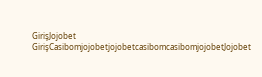GirişJojobet GirişCasibomjojobetjojobetcasibomcasibomjojobetJojobet